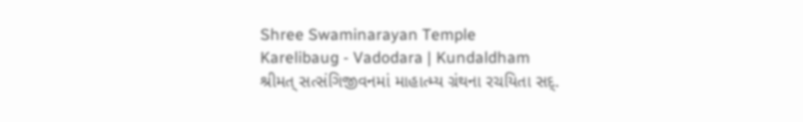Shree Swaminarayan Temple
Karelibaug - Vadodara | Kundaldham
શ્રીમત્ સત્સંગિજીવનમાં માહાત્મ્ય ગ્રંથના રચયિતા સદ્.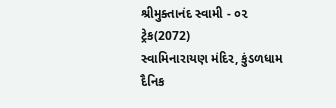શ્રીમુક્તાનંદ સ્વામી - ૦૨
ટ્રેક(2072)
સ્વામિનારાયણ મંદિર, કુંડળધામ
દૈનિક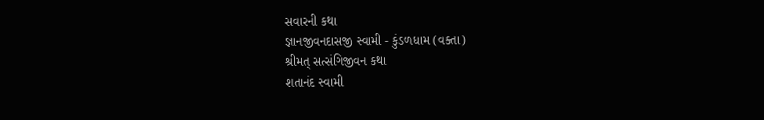સવારની કથા
જ્ઞાનજીવનદાસજી સ્વામી - કુંડળધામ (વક્તા)
શ્રીમત્ સત્સંગિજીવન કથા
શતાનંદ સ્વામી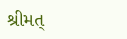શ્રીમત્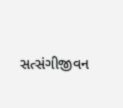સત્સંગીજીવન